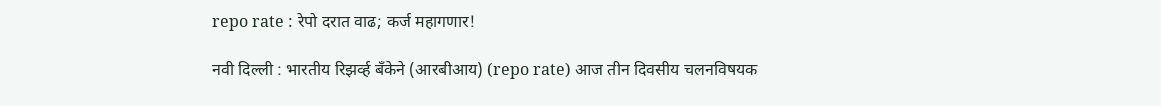repo rate : रेपो दरात वाढ; कर्ज महागणार!

नवी दिल्ली : भारतीय रिझर्व्ह बँकेने (आरबीआय) (repo rate) आज तीन दिवसीय चलनविषयक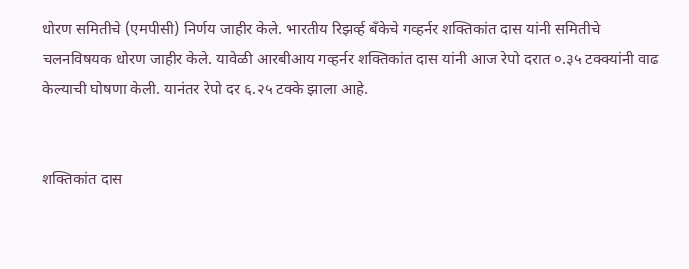धोरण समितीचे (एमपीसी) निर्णय जाहीर केले. भारतीय रिझर्व्ह बँकेचे गव्हर्नर शक्तिकांत दास यांनी समितीचे चलनविषयक धोरण जाहीर केले. यावेळी आरबीआय गव्हर्नर शक्तिकांत दास यांनी आज रेपो दरात ०.३५ टक्क्यांनी वाढ केल्याची घोषणा केली. यानंतर रेपो दर ६.२५ टक्के झाला आहे.


शक्तिकांत दास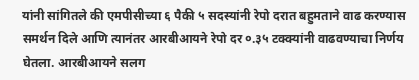यांनी सांगितले की एमपीसीच्या ६ पैकी ५ सदस्यांनी रेपो दरात बहुमताने वाढ करण्यास समर्थन दिले आणि त्यानंतर आरबीआयने रेपो दर ०.३५ टक्क्यांनी वाढवण्याचा निर्णय घेतला. आरबीआयने सलग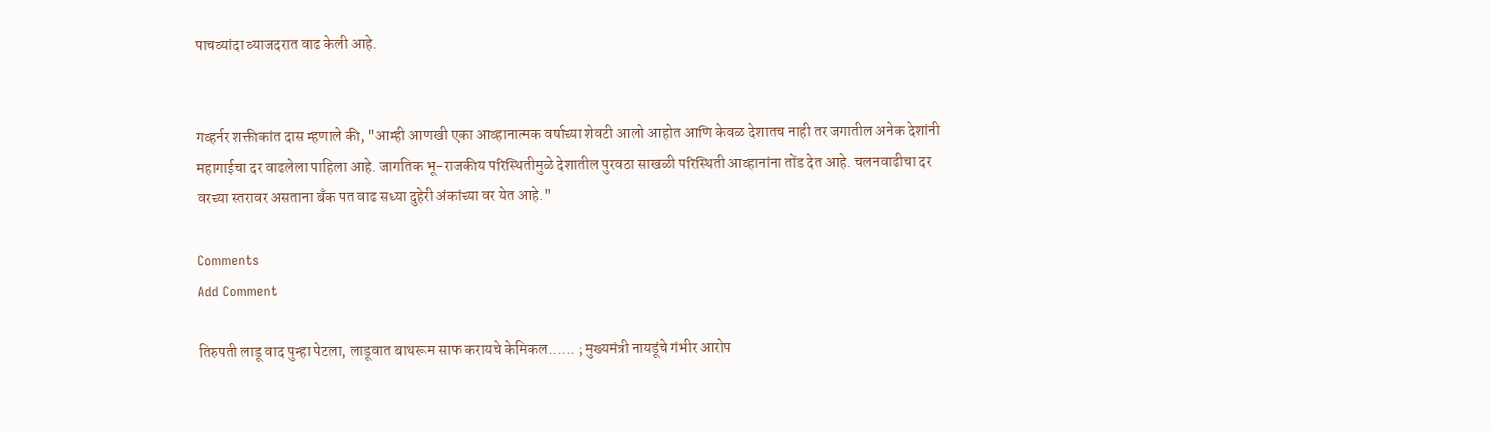पाचव्यांदा व्याजदरात वाढ केली आहे.


गव्हर्नर शक्तीकांत दास म्हणाले की, "आम्ही आणखी एका आव्हानात्मक वर्षाच्या शेवटी आलो आहोत आणि केवळ देशातच नाही तर जगातील अनेक देशांनी महागाईचा दर वाढलेला पाहिला आहे. जागतिक भू-राजकीय परिस्थितीमुळे देशातील पुरवठा साखळी परिस्थिती आव्हानांना तोंड देत आहे. चलनवाढीचा दर वरच्या स्तरावर असताना बँक पत वाढ सध्या दुहेरी अंकांच्या वर येत आहे."

Comments
Add Comment

तिरुपती लाडू वाद पुन्हा पेटला, लाडूवात बाथरूम साफ करायचे केमिकल...... ; मुख्यमंत्री नायडूंचे गंभीर आरोप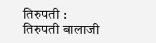तिरुपती : तिरुपती बालाजी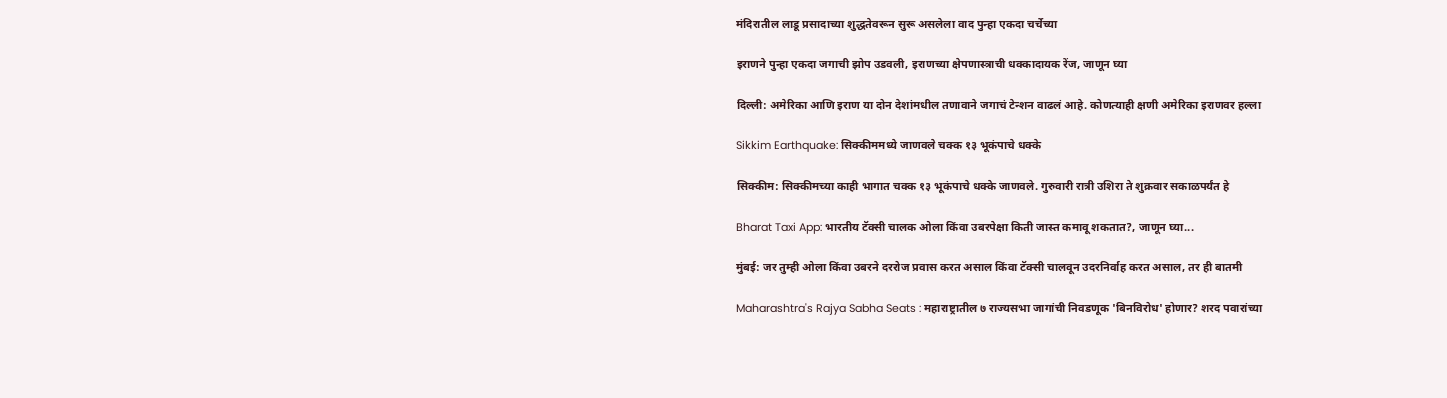मंदिरातील लाडू प्रसादाच्या शुद्धतेवरून सुरू असलेला वाद पुन्हा एकदा चर्चेच्या

इराणने पुन्हा एकदा जगाची झोप उडवली, इराणच्या क्षेपणास्त्राची धक्कादायक रेंज, जाणून घ्या

दिल्ली: अमेरिका आणि इराण या दोन देशांमधील तणावाने जगाचं टेन्शन वाढलं आहे. कोणत्याही क्षणी अमेरिका इराणवर हल्ला

Sikkim Earthquake: सिक्कीममध्ये जाणवले चक्क १३ भूकंपाचे धक्के

सिक्कीम: सिक्कीमच्या काही भागात चक्क १३ भूकंपाचे धक्के जाणवले. गुरुवारी रात्री उशिरा ते शुक्रवार सकाळपर्यंत हे

Bharat Taxi App: भारतीय टॅक्सी चालक ओला किंवा उबरपेक्षा किती जास्त कमावू शकतात?, जाणून घ्या...

मुंबई: जर तुम्ही ओला किंवा उबरने दररोज प्रवास करत असाल किंवा टॅक्सी चालवून उदरनिर्वाह करत असाल, तर ही बातमी

Maharashtra's Rajya Sabha Seats : महाराष्ट्रातील ७ राज्यसभा जागांची निवडणूक 'बिनविरोध' होणार? शरद पवारांच्या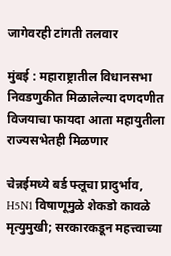जागेवरही टांगती तलवार

मुंबई : महाराष्ट्रातील विधानसभा निवडणुकीत मिळालेल्या दणदणीत विजयाचा फायदा आता महायुतीला राज्यसभेतही मिळणार

चेन्नईमध्ये बर्ड फ्लूचा प्रादुर्भाव, H5N1 विषाणूमुळे शेकडो कावळे मृत्युमुखी; सरकारकडून महत्त्वाच्या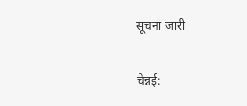सूचना जारी

चेन्नई: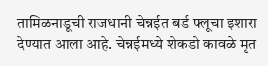तामिळनाडूची राजधानी चेन्नईत बर्ड फ्लूचा इशारा देण्यात आला आहे. चेन्नईमध्ये शेकडो कावळे मृत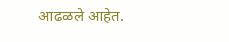आढळले आहेत.